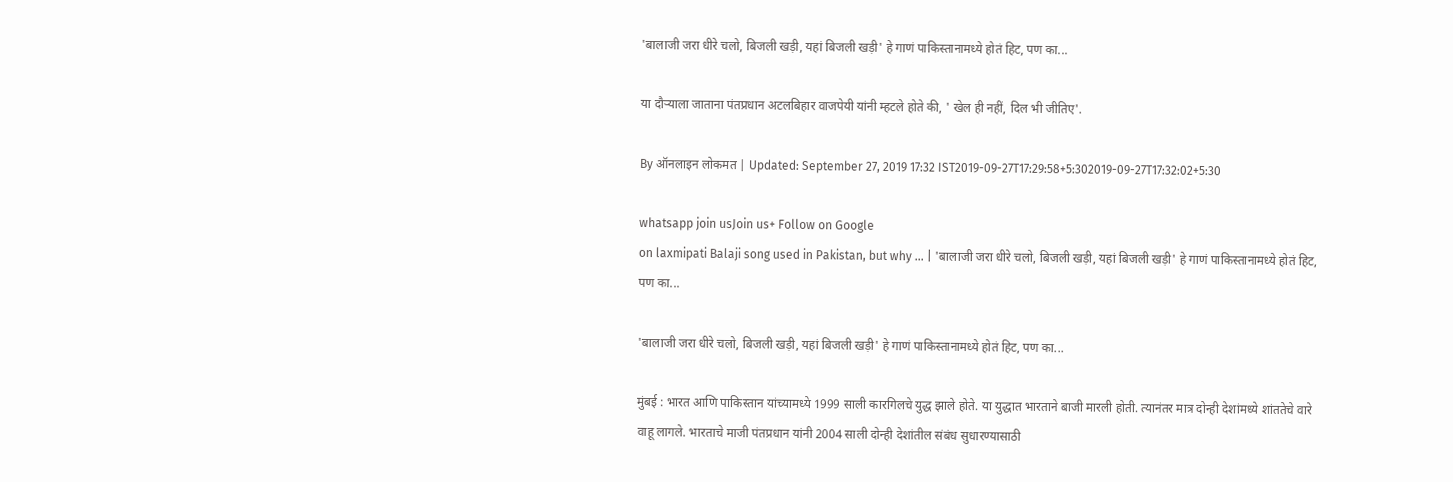'बालाजी जरा धीरे चलो, बिजली खड़ी, यहां बिजली खड़ी' हे गाणं पाकिस्तानामध्ये होतं हिट, पण का...

या दौऱ्याला जाताना पंतप्रधान अटलबिहार वाजपेयी यांनी म्हटले होते की, ' खेल ही नहीं, दिल भी जीतिए'.

By ऑनलाइन लोकमत | Updated: September 27, 2019 17:32 IST2019-09-27T17:29:58+5:302019-09-27T17:32:02+5:30

whatsapp join usJoin us+ Follow on Google
on laxmipati Balaji song used in Pakistan, but why ... | 'बालाजी जरा धीरे चलो, बिजली खड़ी, यहां बिजली खड़ी' हे गाणं पाकिस्तानामध्ये होतं हिट, पण का...

'बालाजी जरा धीरे चलो, बिजली खड़ी, यहां बिजली खड़ी' हे गाणं पाकिस्तानामध्ये होतं हिट, पण का...

मुंबई : भारत आणि पाकिस्तान यांच्यामध्ये 1999 साली कारगिलचे युद्ध झाले होते. या युद्धात भारताने बाजी मारली होती. त्यानंतर मात्र दोन्ही देशांमध्ये शांततेचे वारे वाहू लागले. भारताचे माजी पंतप्रधान यांनी 2004 साली दोन्ही देशांतील संबंध सुधारण्यासाठी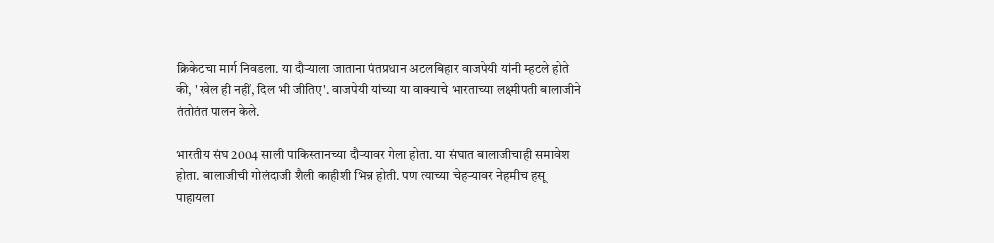क्रिकेटचा मार्ग निवडला. या दौऱ्याला जाताना पंतप्रधान अटलबिहार वाजपेयी यांनी म्हटले होते की, ' खेल ही नहीं, दिल भी जीतिए'. वाजपेयी यांच्या या वाक्याचे भारताच्या लक्ष्मीपती बालाजीने तंतोतंत पालन केले.

भारतीय संघ 2004 साली पाकिस्तानच्या दौऱ्यावर गेला होता. या संघात बालाजीचाही समावेश होता. बालाजीची गोलंदाजी शैली काहीशी भिन्न होती. पण त्याच्या चेहऱ्यावर नेहमीच हसू पाहायला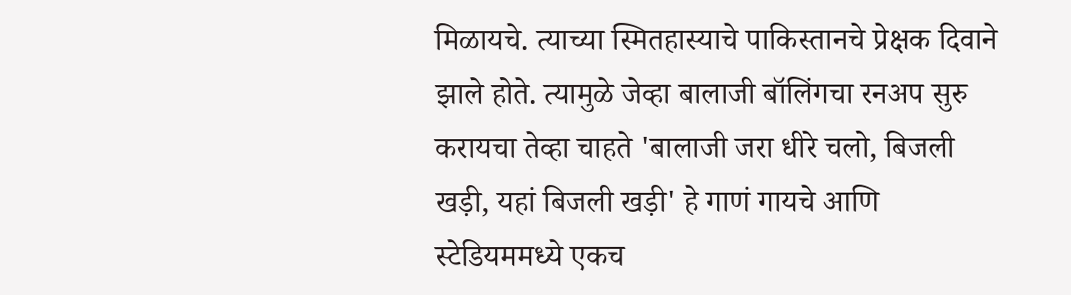मिळायचे. त्याच्या स्मितहास्याचे पाकिस्तानचे प्रेक्षक दिवाने झाले होते. त्यामुळे जेव्हा बालाजी बॉलिंगचा रनअप सुरु करायचा तेव्हा चाहते 'बालाजी जरा धीरे चलो, बिजली खड़ी, यहां बिजली खड़ी' हे गाणं गायचे आणि स्टेडियममध्ये एकच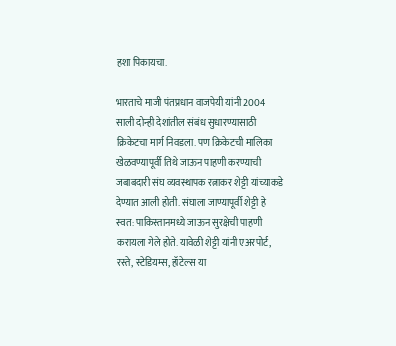हशा पिकायचा.

भारताचे माजी पंतप्रधान वाजपेयी यांनी 2004 साली दोन्ही देशांतील संबंध सुधारण्यासाठी क्रिकेटचा मार्ग निवडला. पण क्रिकेटची मालिका खेळवण्यापूर्वी तिथे जाऊन पाहणी करण्याची जबाबदारी संघ व्यवस्थापक रत्नाकर शेट्टी यांच्याकडे देण्यात आली होती. संघाला जाण्यापूर्वी शेट्टी हे स्वत: पाकिस्तानमध्ये जाऊन सुरक्षेची पाहणी करायला गेले होते. यावेळी शेट्टी यांनी एअरपोर्ट, रस्ते, स्टेडियम्स, हॉटेल्स या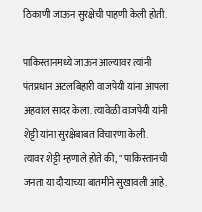ठिकाणी जाऊन सुरक्षेची पाहणी केली होती.

पाकिस्तानमध्ये जाऊन आल्यावर त्यांनी पंतप्रधान अटलबिहारी वाजपेयी यांना आपला अहवाल सादर केला. त्यावेळी वाजपेयी यांनी शेट्टी यांना सुरक्षेबाबत विचारणा केली. त्यावर शेट्टी म्हणाले होते की, " पाकिस्तानची जनता या दौऱ्याच्या बातमीने सुखावली आहे.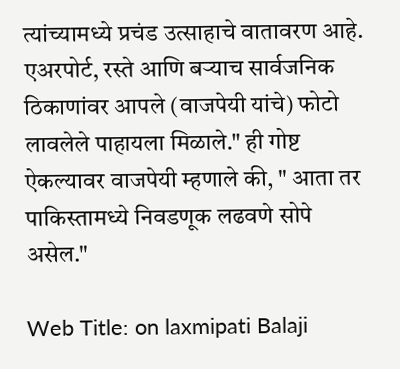त्यांच्यामध्ये प्रचंड उत्साहाचे वातावरण आहे. एअरपोर्ट, रस्ते आणि बऱ्याच सार्वजनिक ठिकाणांवर आपले (वाजपेयी यांचे) फोटो लावलेले पाहायला मिळाले." ही गोष्ट ऐकल्यावर वाजपेयी म्हणाले की, " आता तर पाकिस्तामध्ये निवडणूक लढवणे सोपे असेल."

Web Title: on laxmipati Balaji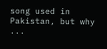song used in Pakistan, but why ...